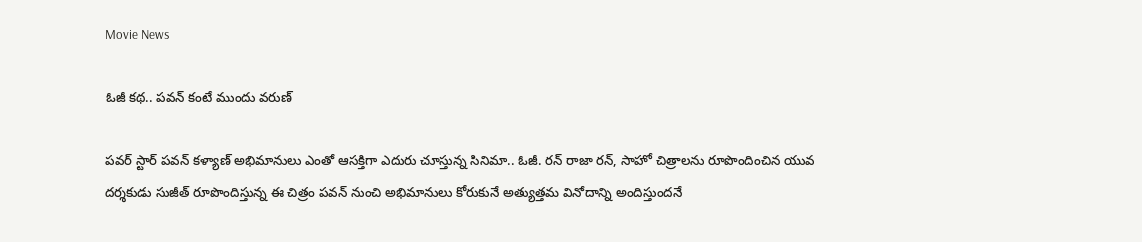Movie News

ఓజీ కథ.. పవన్ కంటే ముందు వరుణ్

పవర్ స్టార్ పవన్ కళ్యాణ్ అభిమానులు ఎంతో ఆసక్తిగా ఎదురు చూస్తున్న సినిమా.. ఓజీ. రన్ రాజా రన్, సాహో చిత్రాలను రూపొందించిన యువ దర్శకుడు సుజీత్ రూపొందిస్తున్న ఈ చిత్రం పవన్ నుంచి అభిమానులు కోరుకునే అత్యుత్తమ వినోదాన్ని అందిస్తుందనే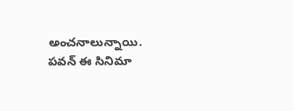అంచనాలున్నాయి. పవన్ ఈ సినిమా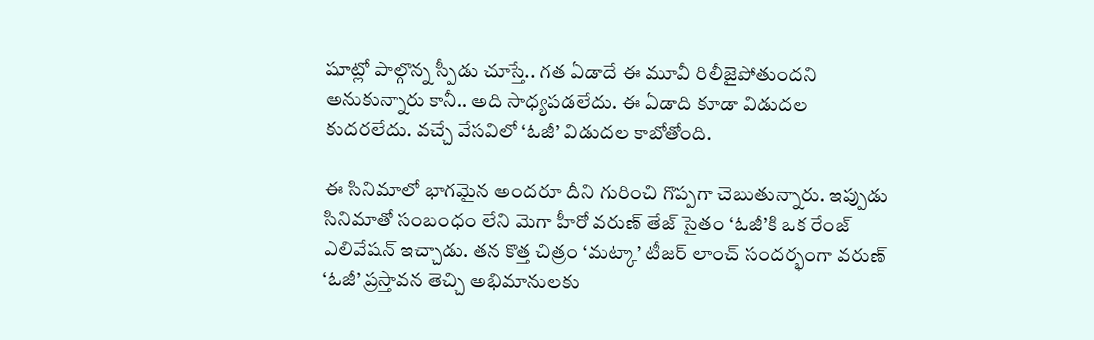షూట్లో పాల్గొన్న స్పీడు చూస్తే.. గత ఏడాదే ఈ మూవీ రిలీజైపోతుందని అనుకున్నారు కానీ.. అది సాధ్యపడలేదు. ఈ ఏడాది కూడా విడుదల కుదరలేదు. వచ్చే వేసవిలో ‘ఓజీ’ విడుదల కాబోతోంది.

ఈ సినిమాలో భాగమైన అందరూ దీని గురించి గొప్పగా చెబుతున్నారు. ఇప్పుడు సినిమాతో సంబంధం లేని మెగా హీరో వరుణ్ తేజ్ సైతం ‘ఓజీ’కి ఒక రేంజ్ ఎలివేషన్ ఇచ్చాడు. తన కొత్త చిత్రం ‘మట్కా’ టీజర్ లాంచ్ సందర్భంగా వరుణ్ ‘ఓజీ’ ప్రస్తావన తెచ్చి అభిమానులకు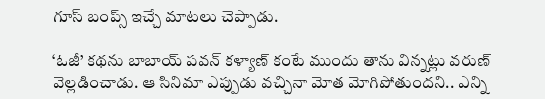గూస్ బంప్స్ ఇచ్చే మాటలు చెప్పాడు.

‘ఓజీ’ కథను బాబాయ్ పవన్ కళ్యాణ్ కంటే ముందు తాను విన్నట్లు వరుణ్ వెల్లడించాడు. ఆ సినిమా ఎప్పుడు వచ్చినా మోత మోగిపోతుందని.. ఎన్ని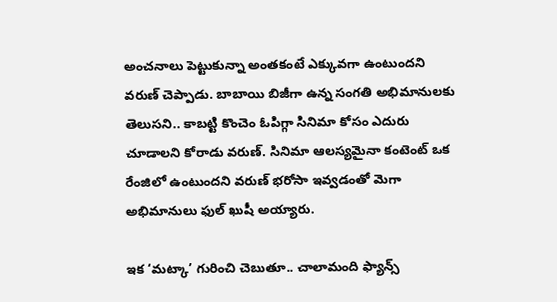అంచనాలు పెట్టుకున్నా అంతకంటే ఎక్కువగా ఉంటుందని వరుణ్ చెప్పాడు. బాబాయి బిజీగా ఉన్న సంగతి అభిమానులకు తెలుసని.. కాబట్టి కొంచెం ఓపిగ్గా సినిమా కోసం ఎదురు చూడాలని కోరాడు వరుణ్. సినిమా ఆలస్యమైనా కంటెంట్ ఒక రేంజిలో ఉంటుందని వరుణ్ భరోసా ఇవ్వడంతో మెగా అభిమానులు ఫుల్ ఖుషీ అయ్యారు.

ఇక ‘మట్కా’ గురించి చెబుతూ.. చాలామంది ఫ్యాన్స్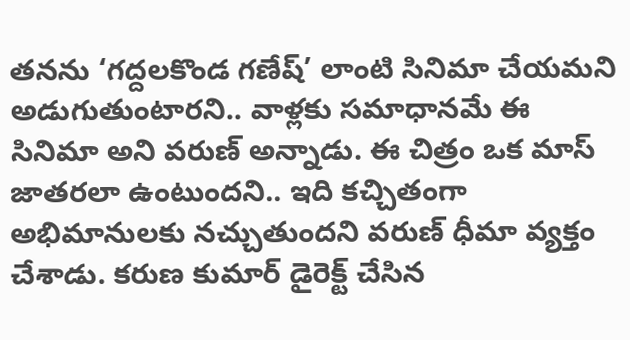తనను ‘గద్దలకొండ గణేష్’ లాంటి సినిమా చేయమని అడుగుతుంటారని.. వాళ్లకు సమాధానమే ఈ సినిమా అని వరుణ్ అన్నాడు. ఈ చిత్రం ఒక మాస్ జాతరలా ఉంటుందని.. ఇది కచ్చితంగా అభిమానులకు నచ్చుతుందని వరుణ్ ధీమా వ్యక్తం చేశాడు. కరుణ కుమార్ డైరెక్ట్ చేసిన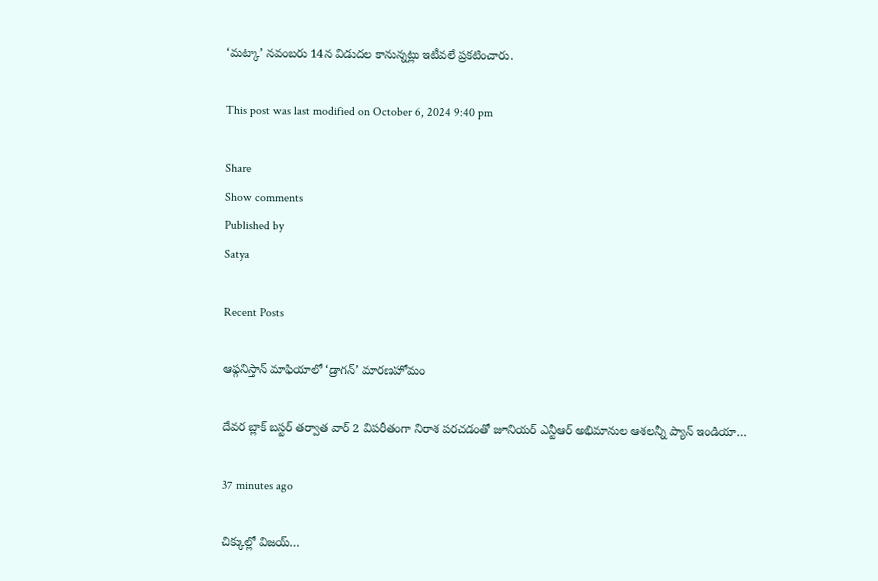‘మట్కా’ నవంబరు 14న విడుదల కానున్నట్లు ఇటీవలే ప్రకటించారు.

This post was last modified on October 6, 2024 9:40 pm

Share
Show comments
Published by
Satya

Recent Posts

ఆఫ్గనిస్తాన్ మాఫియాలో ‘డ్రాగన్’ మారణహోమం

దేవర బ్లాక్ బస్టర్ తర్వాత వార్ 2 విపరీతంగా నిరాశ పరచడంతో జూనియర్ ఎన్టీఆర్ అభిమానుల ఆశలన్నీ ప్యాన్ ఇండియా…

37 minutes ago

చిక్కుల్లో విజ‌య్‌…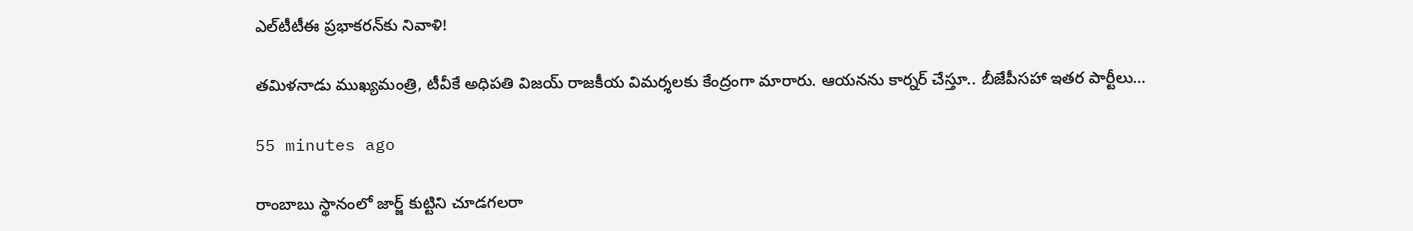ఎల్‌టీటీఈ ప్ర‌భాక‌ర‌న్‌కు నివాళి!

త‌మిళ‌నాడు ముఖ్య‌మంత్రి, టీవీకే అధిప‌తి విజ‌య్ రాజకీయ విమ‌ర్శ‌ల‌కు కేంద్రంగా మారారు. ఆయ‌న‌ను కార్న‌ర్ చేస్తూ.. బీజేపీస‌హా ఇత‌ర పార్టీలు…

55 minutes ago

రాంబాబు స్థానంలో జార్జ్ కుట్టిని చూడగలరా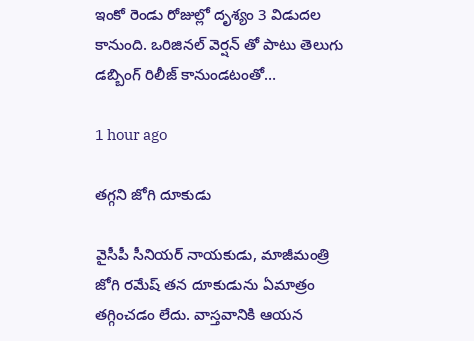ఇంకో రెండు రోజుల్లో దృశ్యం 3 విడుదల కానుంది. ఒరిజినల్ వెర్షన్ తో పాటు తెలుగు డబ్బింగ్ రిలీజ్ కానుండటంతో…

1 hour ago

తగ్గని జోగి దూకుడు

వైసీపీ సీనియర్ నాయకుడు, మాజీమంత్రి జోగి రమేష్ తన దూకుడును ఏమాత్రం తగ్గించడం లేదు. వాస్తవానికి ఆయన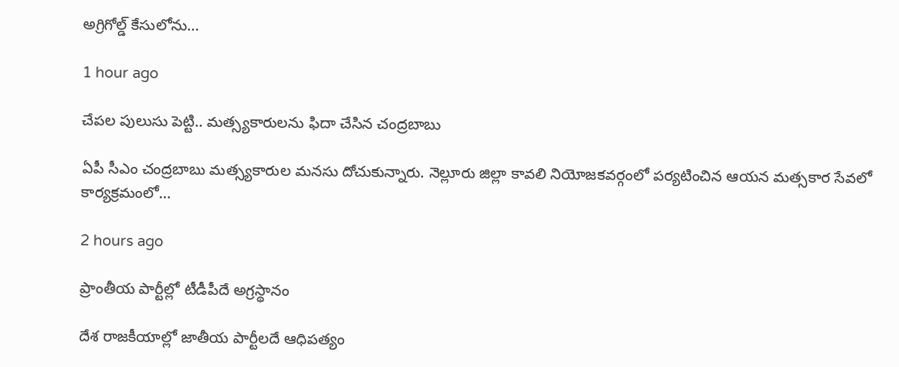అగ్రిగోల్డ్ కేసులోను…

1 hour ago

చేప‌ల పులుసు పెట్టి.. మ‌త్స్యకారుల‌ను ఫిదా చేసిన చంద్ర‌బాబు

ఏపీ సీఎం చంద్ర‌బాబు మ‌త్స్య‌కారుల మ‌న‌సు దోచుకున్నారు. నెల్లూరు జిల్లా కావ‌లి నియోజ‌క‌వ‌ర్గంలో ప‌ర్య‌టించిన ఆయ‌న మ‌త్స‌కార సేవ‌లో కార్య‌క్ర‌మంలో…

2 hours ago

ప్రాంతీయ పార్టీల్లో టీడీపీదే అగ్రస్థానం

దేశ రాజకీయాల్లో జాతీయ పార్టీలదే ఆధిపత్యం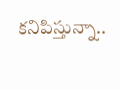కనిపిస్తున్నా..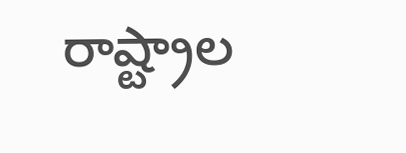రాష్ట్రాల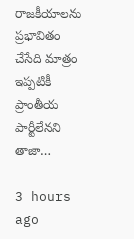రాజకీయాలను ప్రభావితం చేసేది మాత్రం ఇప్పటికీ ప్రాంతీయ పార్టీలేనని తాజా…

3 hours ago